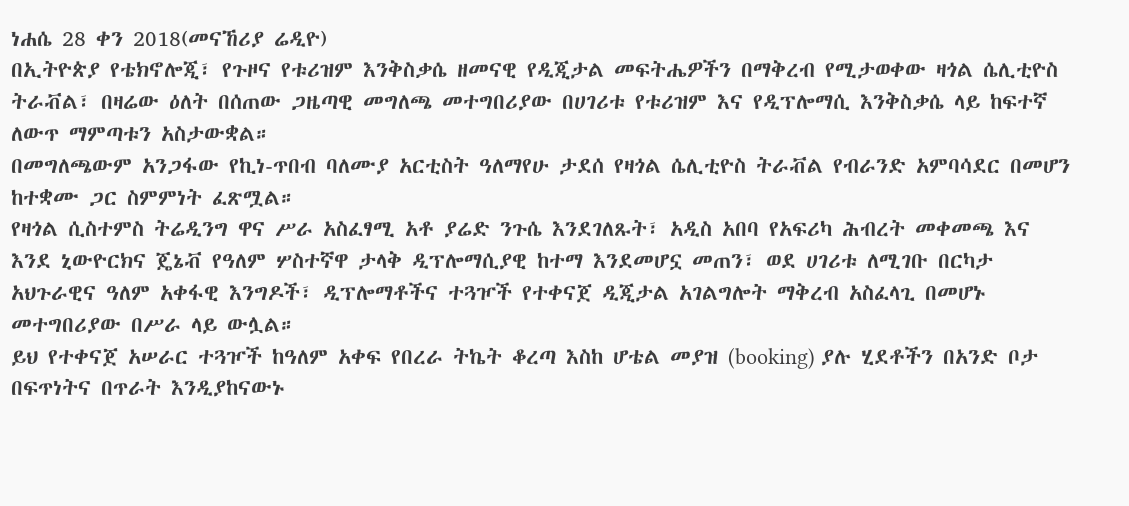ነሐሴ 28 ቀን 2018(መናኸሪያ ሬዲዮ)
በኢትዮጵያ የቴክኖሎጂ፣ የጉዞና የቱሪዝም እንቅስቃሴ ዘመናዊ የዲጂታል መፍትሔዎችን በማቅረብ የሚታወቀው ዛጎል ሴሊቲዮስ ትራቭል፣ በዛሬው ዕለት በሰጠው ጋዜጣዊ መግለጫ መተግበሪያው በሀገሪቱ የቱሪዝም እና የዲፕሎማሲ እንቅስቃሴ ላይ ከፍተኛ ለውጥ ማምጣቱን አስታውቋል።
በመግለጫውም አንጋፋው የኪነ-ጥበብ ባለሙያ አርቲስት ዓለማየሁ ታደሰ የዛጎል ሴሊቲዮስ ትራቭል የብራንድ አምባሳደር በመሆን ከተቋሙ ጋር ስምምነት ፈጽሟል።
የዛጎል ሲስተምስ ትሬዲንግ ዋና ሥራ አስፈፃሚ አቶ ያሬድ ንጉሴ እንደገለጹት፣ አዲስ አበባ የአፍሪካ ሕብረት መቀመጫ እና እንደ ኒውዮርክና ጄኔቭ የዓለም ሦስተኛዋ ታላቅ ዲፕሎማሲያዊ ከተማ እንደመሆኗ መጠን፣ ወደ ሀገሪቱ ለሚገቡ በርካታ አህጉራዊና ዓለም አቀፋዊ እንግዶች፣ ዲፕሎማቶችና ተጓዦች የተቀናጀ ዲጂታል አገልግሎት ማቅረብ አስፈላጊ በመሆኑ መተግበሪያው በሥራ ላይ ውሏል።
ይህ የተቀናጀ አሠራር ተጓዦች ከዓለም አቀፍ የበረራ ትኬት ቆረጣ እስከ ሆቴል መያዝ (booking) ያሉ ሂደቶችን በአንድ ቦታ በፍጥነትና በጥራት እንዲያከናውኑ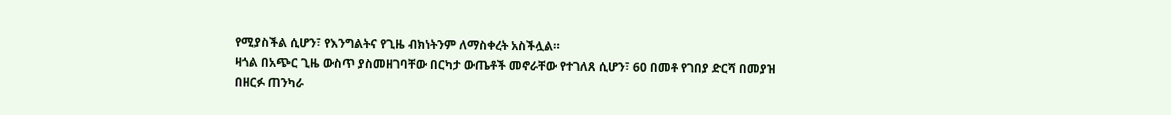የሚያስችል ሲሆን፣ የእንግልትና የጊዜ ብክነትንም ለማስቀረት አስችሏል።
ዛጎል በአጭር ጊዜ ውስጥ ያስመዘገባቸው በርካታ ውጤቶች መኖራቸው የተገለጸ ሲሆን፣ 60 በመቶ የገበያ ድርሻ በመያዝ በዘርፉ ጠንካራ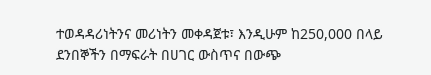ተወዳዳሪነትንና መሪነትን መቀዳጀቱ፣ እንዲሁም ከ250,000 በላይ ደንበኞችን በማፍራት በሀገር ውስጥና በውጭ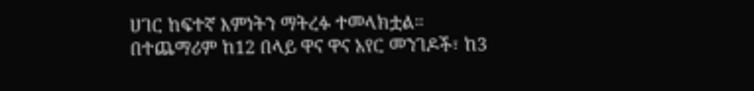ሀገር ከፍተኛ እምነትን ማትረፉ ተመላክቷል።
በተጨማሪም ከ12 በላይ ዋና ዋና አየር መንገዶች፣ ከ3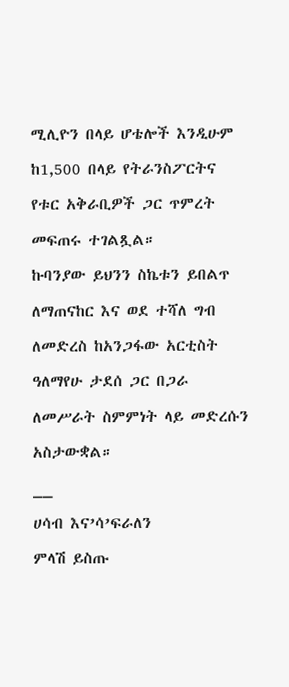ሚሊዮን በላይ ሆቴሎች እንዲሁም ከ1,500 በላይ የትራንስፖርትና የቱር አቅራቢዎች ጋር ጥምረት መፍጠሩ ተገልጿል።
ኩባንያው ይህንን ስኬቱን ይበልጥ ለማጠናከር እና ወደ ተሻለ ግብ ለመድረስ ከአንጋፋው አርቲስት ዓለማየሁ ታደሰ ጋር በጋራ ለመሥራት ስምምነት ላይ መድረሱን አስታውቋል።
__
ሀሳብ እና’ሳ’ፍራለን
ምላሽ ይስጡ